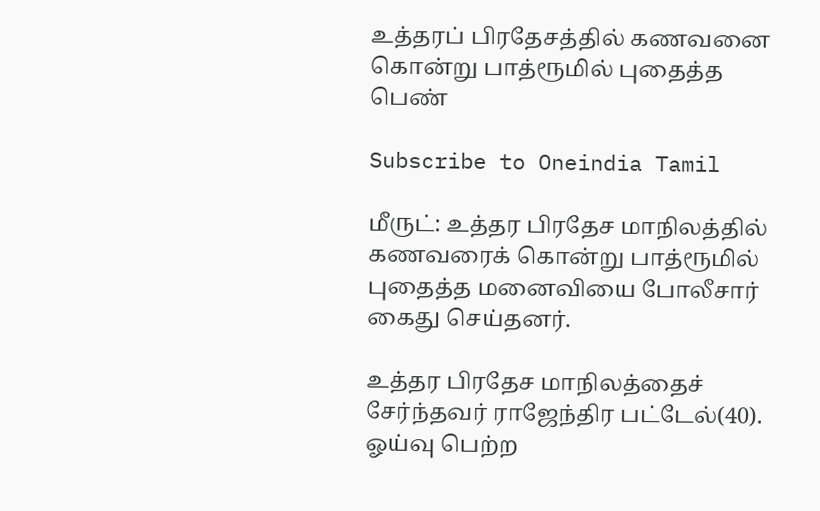உத்தரப் பிரதேசத்தில் கணவனை கொன்று பாத்ரூமில் புதைத்த பெண்

Subscribe to Oneindia Tamil

மீருட்: உத்தர பிரதேச மாநிலத்தில் கணவரைக் கொன்று பாத்ரூமில் புதைத்த மனைவியை போலீசார் கைது செய்தனர்.

உத்தர பிரதேச மாநிலத்தைச் சேர்ந்தவர் ராஜேந்திர பட்டேல்(40). ஓய்வு பெற்ற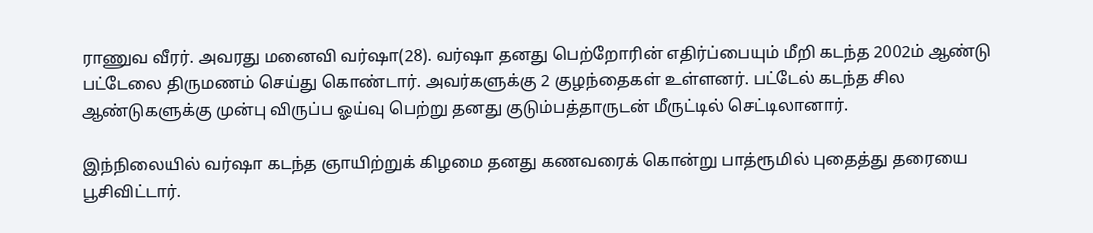ராணுவ வீரர். அவரது மனைவி வர்ஷா(28). வர்ஷா தனது பெற்றோரின் எதிர்ப்பையும் மீறி கடந்த 2002ம் ஆண்டு பட்டேலை திருமணம் செய்து கொண்டார். அவர்களுக்கு 2 குழந்தைகள் உள்ளனர். பட்டேல் கடந்த சில ஆண்டுகளுக்கு முன்பு விருப்ப ஓய்வு பெற்று தனது குடும்பத்தாருடன் மீருட்டில் செட்டிலானார்.

இந்நிலையில் வர்ஷா கடந்த ஞாயிற்றுக் கிழமை தனது கணவரைக் கொன்று பாத்ரூமில் புதைத்து தரையை பூசிவிட்டார்.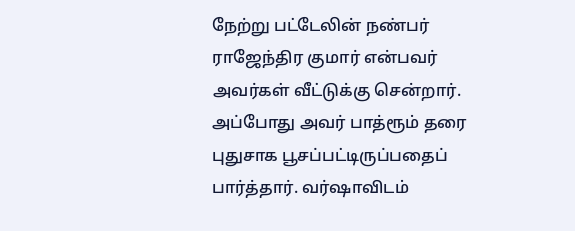நேற்று பட்டேலின் நண்பர் ராஜேந்திர குமார் என்பவர் அவர்கள் வீட்டுக்கு சென்றார். அப்போது அவர் பாத்ரூம் தரை புதுசாக பூசப்பட்டிருப்பதைப் பார்த்தார். வர்ஷாவிடம்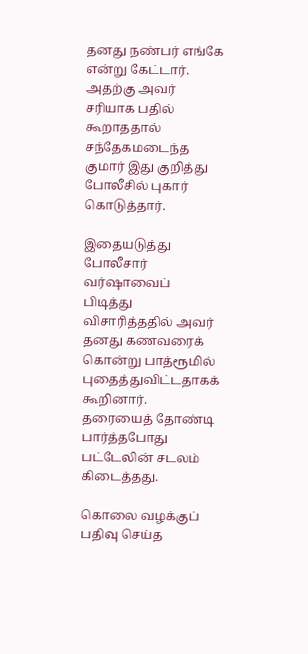தனது நண்பர் எங்கே என்று கேட்டார். அதற்கு அவர் சரியாக பதில் கூறாததால் சந்தேகமடைந்த குமார் இது குறித்து போலீசில் புகார் கொடுத்தார்.

இதையடுத்து போலீசார் வர்ஷாவைப் பிடித்து விசாரித்ததில் அவர் தனது கணவரைக் கொன்று பாத்ரூமில் புதைத்துவிட்டதாகக் கூறினார். தரையைத் தோண்டி பார்த்தபோது பட்டேலின் சடலம் கிடைத்தது.

கொலை வழக்குப் பதிவு செய்த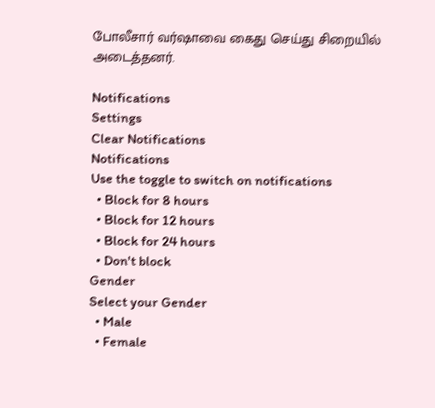போலீசார் வர்ஷாவை கைது செய்து சிறையில் அடைத்தனர்.

Notifications
Settings
Clear Notifications
Notifications
Use the toggle to switch on notifications
  • Block for 8 hours
  • Block for 12 hours
  • Block for 24 hours
  • Don't block
Gender
Select your Gender
  • Male
  • Female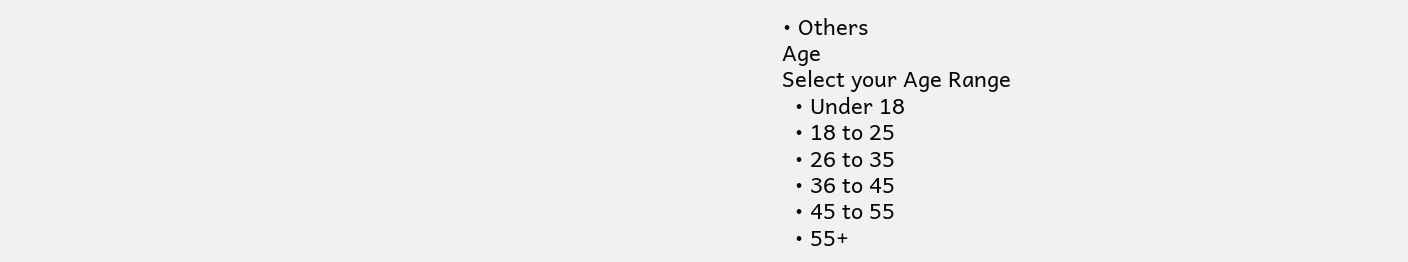• Others
Age
Select your Age Range
  • Under 18
  • 18 to 25
  • 26 to 35
  • 36 to 45
  • 45 to 55
  • 55+